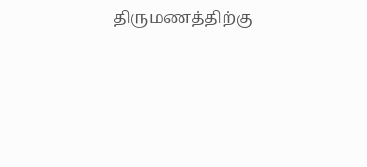திருமணத்திற்கு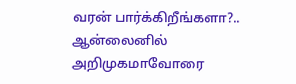வரன் பார்க்கிறீங்களா?.. ஆன்லைனில் அறிமுகமாவோரை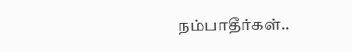நம்பாதீர்கள்..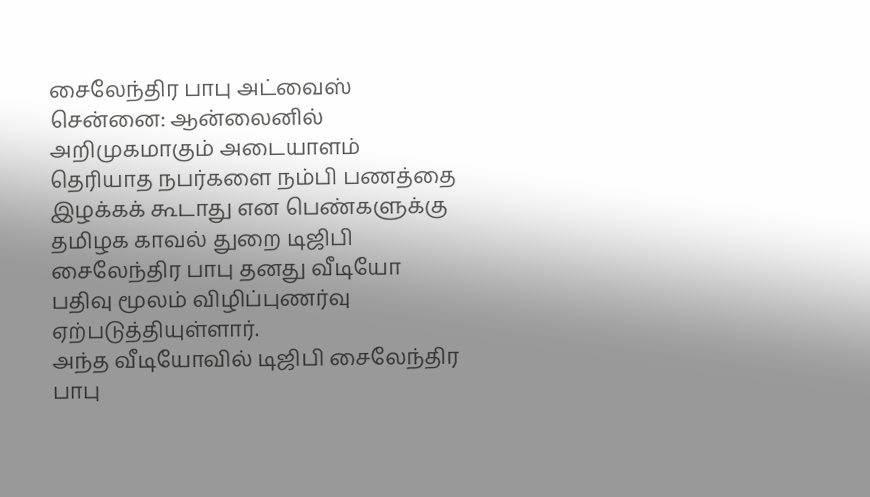சைலேந்திர பாபு அட்வைஸ்
சென்னை: ஆன்லைனில் அறிமுகமாகும் அடையாளம் தெரியாத நபர்களை நம்பி பணத்தை இழக்கக் கூடாது என பெண்களுக்கு தமிழக காவல் துறை டிஜிபி சைலேந்திர பாபு தனது வீடியோ பதிவு மூலம் விழிப்புணர்வு ஏற்படுத்தியுள்ளார்.
அந்த வீடியோவில் டிஜிபி சைலேந்திர பாபு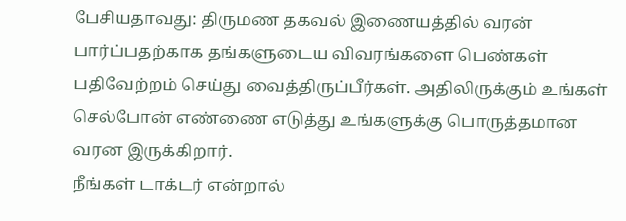பேசியதாவது: திருமண தகவல் இணையத்தில் வரன் பார்ப்பதற்காக தங்களுடைய விவரங்களை பெண்கள் பதிவேற்றம் செய்து வைத்திருப்பீர்கள். அதிலிருக்கும் உங்கள் செல்போன் எண்ணை எடுத்து உங்களுக்கு பொருத்தமான வரன இருக்கிறார்.
நீங்கள் டாக்டர் என்றால்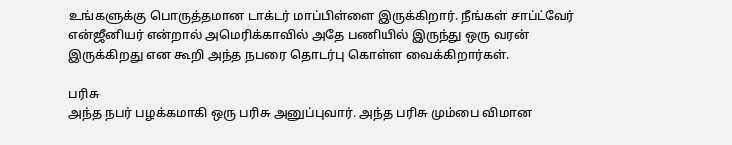உங்களுக்கு பொருத்தமான டாக்டர் மாப்பிள்ளை இருக்கிறார். நீங்கள் சாப்ட்வேர் என்ஜீனியர் என்றால் அமெரிக்காவில் அதே பணியில் இருந்து ஒரு வரன் இருக்கிறது என கூறி அந்த நபரை தொடர்பு கொள்ள வைக்கிறார்கள்.

பரிசு
அந்த நபர் பழக்கமாகி ஒரு பரிசு அனுப்புவார். அந்த பரிசு மும்பை விமான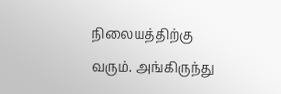நிலையத்திற்கு வரும். அங்கிருந்து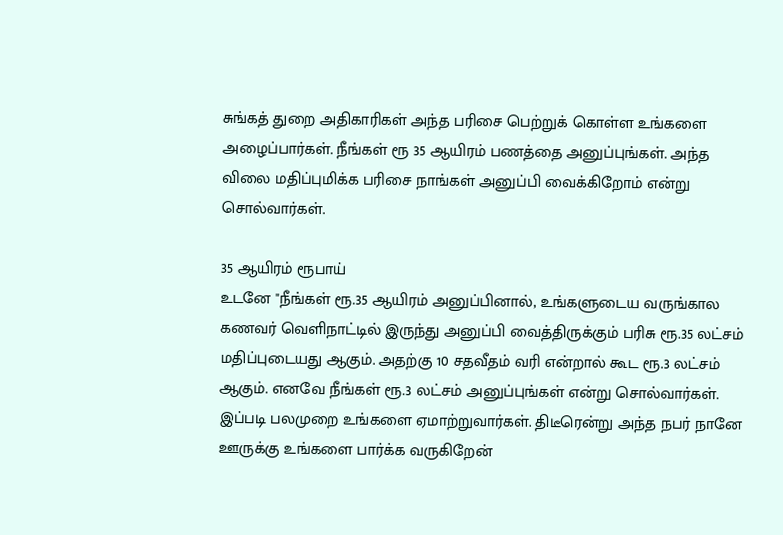சுங்கத் துறை அதிகாரிகள் அந்த பரிசை பெற்றுக் கொள்ள உங்களை அழைப்பார்கள். நீங்கள் ரூ 35 ஆயிரம் பணத்தை அனுப்புங்கள். அந்த விலை மதிப்புமிக்க பரிசை நாங்கள் அனுப்பி வைக்கிறோம் என்று சொல்வார்கள்.

35 ஆயிரம் ரூபாய்
உடனே "நீங்கள் ரூ.35 ஆயிரம் அனுப்பினால், உங்களுடைய வருங்கால கணவர் வெளிநாட்டில் இருந்து அனுப்பி வைத்திருக்கும் பரிசு ரூ.35 லட்சம் மதிப்புடையது ஆகும். அதற்கு 10 சதவீதம் வரி என்றால் கூட ரூ.3 லட்சம் ஆகும். எனவே நீங்கள் ரூ.3 லட்சம் அனுப்புங்கள் என்று சொல்வார்கள். இப்படி பலமுறை உங்களை ஏமாற்றுவார்கள். திடீரென்று அந்த நபர் நானே ஊருக்கு உங்களை பார்க்க வருகிறேன்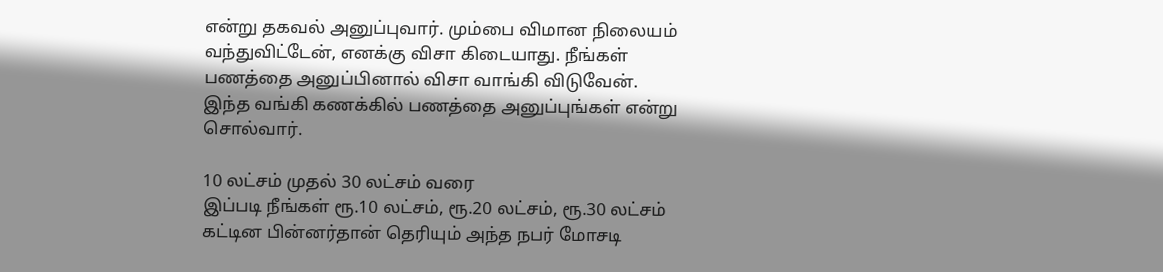என்று தகவல் அனுப்புவார். மும்பை விமான நிலையம் வந்துவிட்டேன், எனக்கு விசா கிடையாது. நீங்கள் பணத்தை அனுப்பினால் விசா வாங்கி விடுவேன். இந்த வங்கி கணக்கில் பணத்தை அனுப்புங்கள் என்று சொல்வார்.

10 லட்சம் முதல் 30 லட்சம் வரை
இப்படி நீங்கள் ரூ.10 லட்சம், ரூ.20 லட்சம், ரூ.30 லட்சம் கட்டின பின்னர்தான் தெரியும் அந்த நபர் மோசடி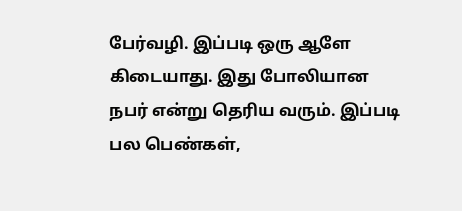பேர்வழி. இப்படி ஒரு ஆளே கிடையாது. இது போலியான நபர் என்று தெரிய வரும். இப்படி பல பெண்கள்,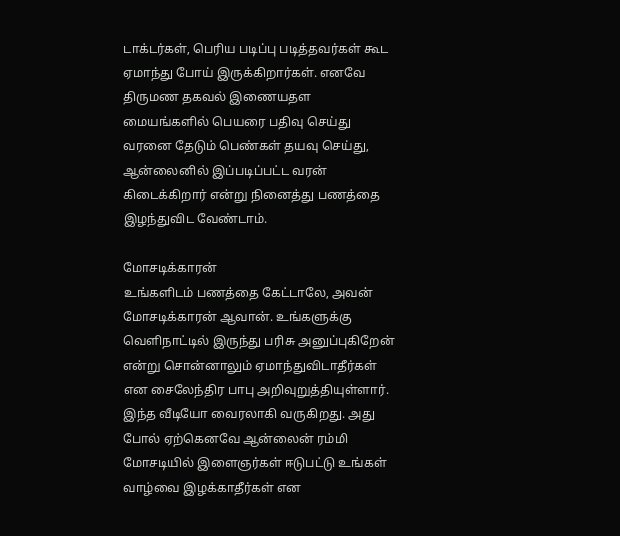டாக்டர்கள், பெரிய படிப்பு படித்தவர்கள் கூட ஏமாந்து போய் இருக்கிறார்கள். எனவே திருமண தகவல் இணையதள மையங்களில் பெயரை பதிவு செய்து வரனை தேடும் பெண்கள் தயவு செய்து, ஆன்லைனில் இப்படிப்பட்ட வரன் கிடைக்கிறார் என்று நினைத்து பணத்தை இழந்துவிட வேண்டாம்.

மோசடிக்காரன்
உங்களிடம் பணத்தை கேட்டாலே, அவன் மோசடிக்காரன் ஆவான். உங்களுக்கு வெளிநாட்டில் இருந்து பரிசு அனுப்புகிறேன் என்று சொன்னாலும் ஏமாந்துவிடாதீர்கள் என சைலேந்திர பாபு அறிவுறுத்தியுள்ளார். இந்த வீடியோ வைரலாகி வருகிறது. அது போல் ஏற்கெனவே ஆன்லைன் ரம்மி மோசடியில் இளைஞர்கள் ஈடுபட்டு உங்கள் வாழ்வை இழக்காதீர்கள் என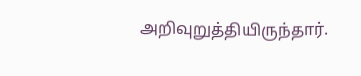அறிவுறுத்தியிருந்தார்.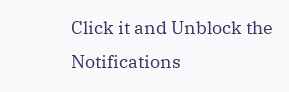Click it and Unblock the Notifications